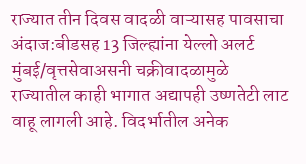राज्यात तीन दिवस वादळी वाऱ्यासह पावसाचा अंदाज:बीडसह 13 जिल्ह्यांना येल्लो अलर्ट
मुंबई/वृत्तसेवाअसनी चक्रीवादळामुळे राज्यातील काही भागात अद्यापही उष्णतेटी लाट वाहू लागली आहे. विदर्भातील अनेक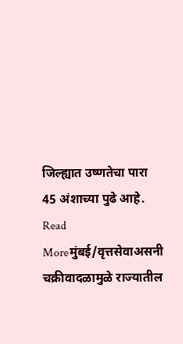जिल्ह्यात उष्णतेचा पारा 45 अंशाच्या पुढे आहे.
Read Moreमुंबई/वृत्तसेवाअसनी चक्रीवादळामुळे राज्यातील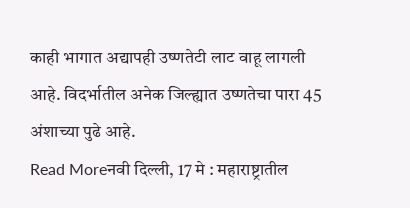काही भागात अद्यापही उष्णतेटी लाट वाहू लागली आहे. विदर्भातील अनेक जिल्ह्यात उष्णतेचा पारा 45 अंशाच्या पुढे आहे.
Read Moreनवी दिल्ली, 17 मे : महाराष्ट्रातील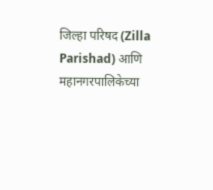जिल्हा परिषद (Zilla Parishad) आणि महानगरपालिकेच्या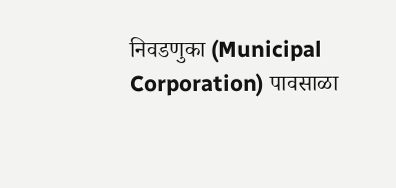निवडणुका (Municipal Corporation) पावसाळा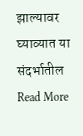झाल्यावर घ्याव्यात या संदर्भातील
Read More